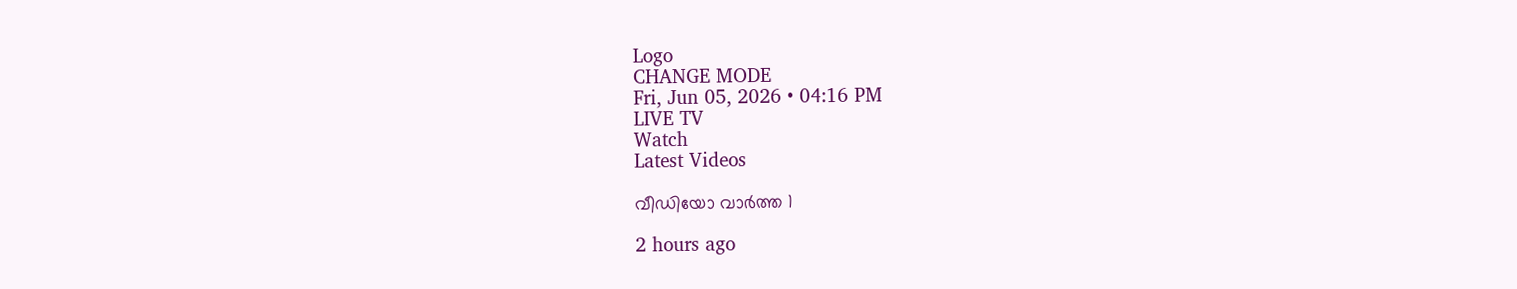Logo
CHANGE MODE
Fri, Jun 05, 2026 • 04:16 PM
LIVE TV
Watch
Latest Videos

വീഡിയോ വാർത്ത 1

2 hours ago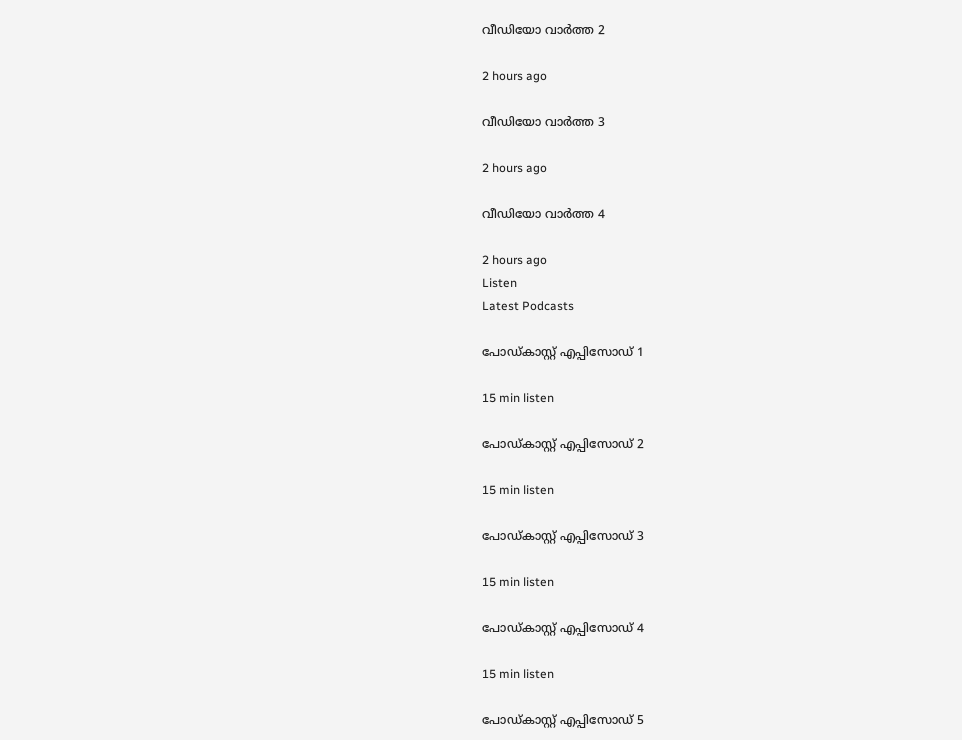വീഡിയോ വാർത്ത 2

2 hours ago

വീഡിയോ വാർത്ത 3

2 hours ago

വീഡിയോ വാർത്ത 4

2 hours ago
Listen
Latest Podcasts

പോഡ്കാസ്റ്റ് എപ്പിസോഡ് 1

15 min listen

പോഡ്കാസ്റ്റ് എപ്പിസോഡ് 2

15 min listen

പോഡ്കാസ്റ്റ് എപ്പിസോഡ് 3

15 min listen

പോഡ്കാസ്റ്റ് എപ്പിസോഡ് 4

15 min listen

പോഡ്കാസ്റ്റ് എപ്പിസോഡ് 5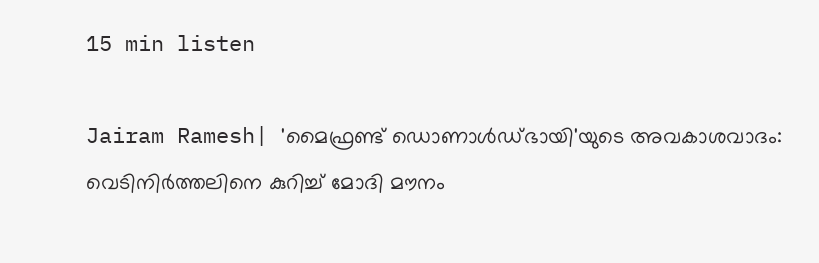15 min listen

Jairam Ramesh| 'മൈഫ്രണ്ട് ഡൊണാള്‍ഡ്ഭായി'യുടെ അവകാശവാദം: വെടിനിര്‍ത്തലിനെ കുറിച്ച് മോദി മൗനം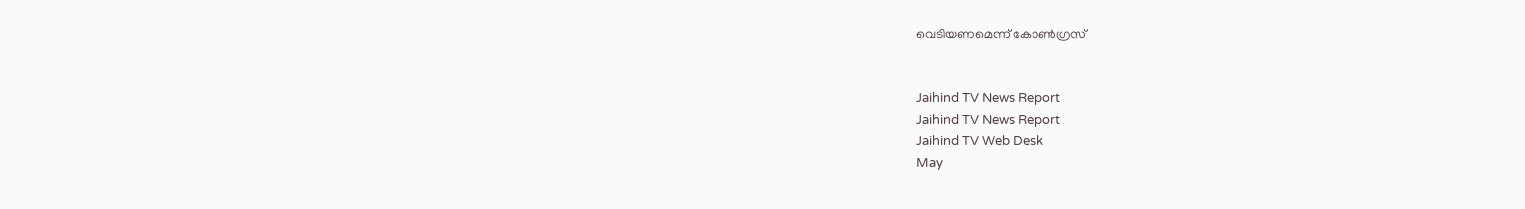വെടിയണമെന്ന് കോണ്‍ഗ്രസ്


Jaihind TV News Report
Jaihind TV News Report
Jaihind TV Web Desk
May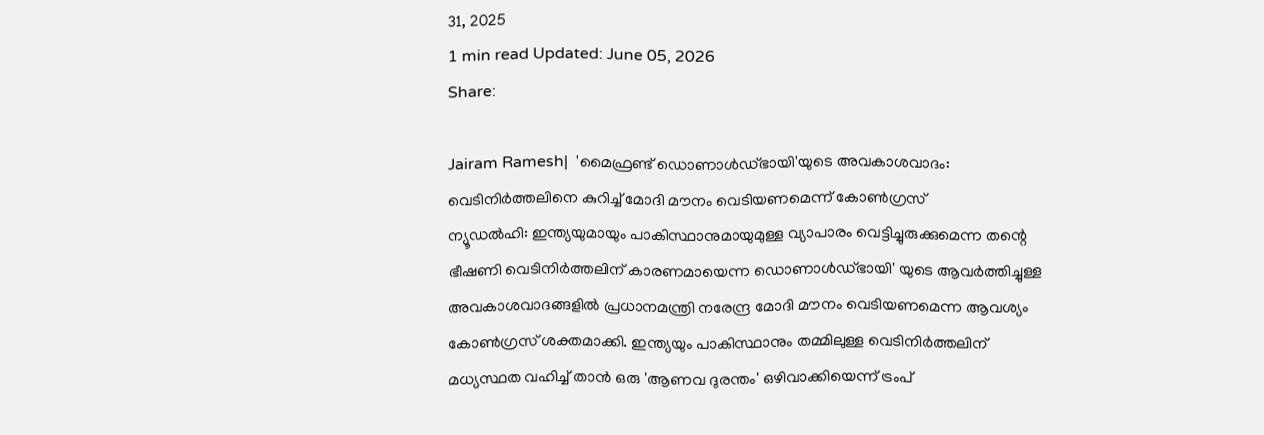31, 2025
1 min read Updated: June 05, 2026
Share:

Jairam Ramesh|  'മൈഫ്രണ്ട് ഡൊണാള്‍ഡ്ഭായി'യുടെ അവകാശവാദം: വെടിനിര്‍ത്തലിനെ കുറിച്ച് മോദി മൗനം വെടിയണമെന്ന് കോണ്‍ഗ്രസ്
ന്യൂഡല്‍ഹി: ഇന്ത്യയുമായും പാകിസ്ഥാനുമായുമുള്ള വ്യാപാരം വെട്ടിച്ചുരുക്കുമെന്ന തന്റെ ഭീഷണി വെടിനിര്‍ത്തലിന് കാരണമായെന്ന ഡൊണാള്‍ഡ്ഭായി' യുടെ ആവര്‍ത്തിച്ചുള്ള അവകാശവാദങ്ങളില്‍ പ്രധാനമന്ത്രി നരേന്ദ്ര മോദി മൗനം വെടിയണമെന്ന ആവശ്യം കോണ്‍ഗ്രസ് ശക്തമാക്കി. ഇന്ത്യയും പാകിസ്ഥാനും തമ്മിലുള്ള വെടിനിര്‍ത്തലിന് മധ്യസ്ഥത വഹിച്ച് താന്‍ ഒരു 'ആണവ ദുരന്തം' ഒഴിവാക്കിയെന്ന് ട്രംപ്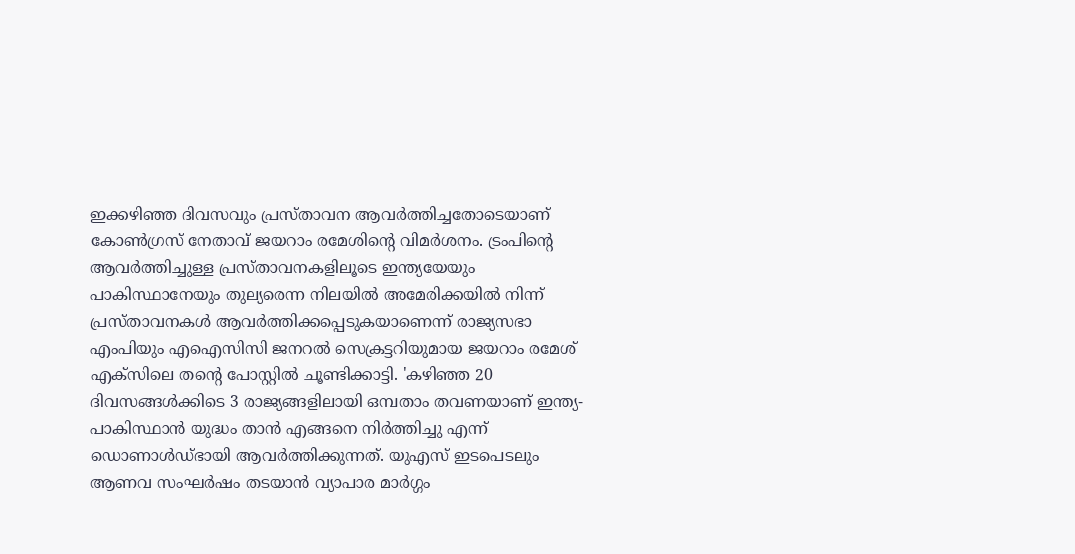ഇക്കഴിഞ്ഞ ദിവസവും പ്രസ്താവന ആവര്‍ത്തിച്ചതോടെയാണ് കോണ്‍ഗ്രസ് നേതാവ് ജയറാം രമേശിന്റെ വിമര്‍ശനം. ട്രംപിന്റെ ആവര്‍ത്തിച്ചുള്ള പ്രസ്താവനകളിലൂടെ ഇന്ത്യയേയും പാകിസ്ഥാനേയും തുല്യരെന്ന നിലയില്‍ അമേരിക്കയില്‍ നിന്ന് പ്രസ്താവനകള്‍ ആവര്‍ത്തിക്കപ്പെടുകയാണെന്ന് രാജ്യസഭാ എംപിയും എഐസിസി ജനറല്‍ സെക്രട്ടറിയുമായ ജയറാം രമേശ് എക്‌സിലെ തന്റെ പോസ്റ്റില്‍ ചൂണ്ടിക്കാട്ടി. 'കഴിഞ്ഞ 20 ദിവസങ്ങള്‍ക്കിടെ 3 രാജ്യങ്ങളിലായി ഒമ്പതാം തവണയാണ് ഇന്ത്യ-പാകിസ്ഥാന്‍ യുദ്ധം താന്‍ എങ്ങനെ നിര്‍ത്തിച്ചു എന്ന് ഡൊണാള്‍ഡ്ഭായി ആവര്‍ത്തിക്കുന്നത്. യുഎസ് ഇടപെടലും ആണവ സംഘര്‍ഷം തടയാന്‍ വ്യാപാര മാര്‍ഗ്ഗം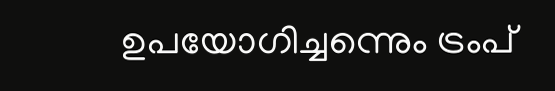ഉപയോഗിച്ചന്നെും ട്രംപ്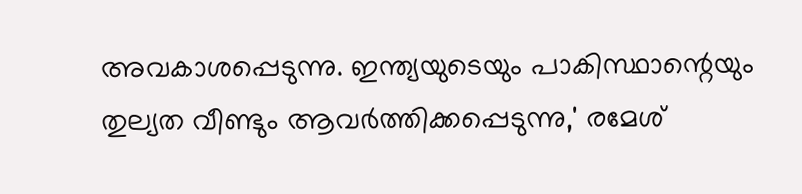അവകാശപ്പെടുന്നു. ഇന്ത്യയുടെയും പാകിസ്ഥാന്റെയും തുല്യത വീണ്ടും ആവര്‍ത്തിക്കപ്പെടുന്നു,' രമേശ്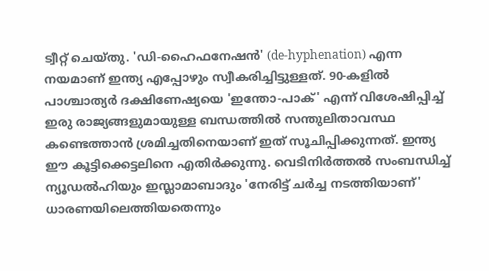ട്വീറ്റ് ചെയ്തു. 'ഡി-ഹൈഫനേഷന്‍' (de-hyphenation) എന്ന നയമാണ് ഇന്ത്യ എപ്പോഴും സ്വീകരിച്ചിട്ടുള്ളത്. 90-കളില്‍ പാശ്ചാത്യര്‍ ദക്ഷിണേഷ്യയെ 'ഇന്തോ-പാക്' എന്ന് വിശേഷിപ്പിച്ച് ഇരു രാജ്യങ്ങളുമായുള്ള ബന്ധത്തില്‍ സന്തുലിതാവസ്ഥ കണ്ടെത്താന്‍ ശ്രമിച്ചതിനെയാണ് ഇത് സൂചിപ്പിക്കുന്നത്. ഇന്ത്യ ഈ കൂട്ടിക്കെട്ടലിനെ എതിര്‍ക്കുന്നു. വെടിനിര്‍ത്തല്‍ സംബന്ധിച്ച് ന്യൂഡല്‍ഹിയും ഇസ്ലാമാബാദും 'നേരിട്ട് ചര്‍ച്ച നടത്തിയാണ്' ധാരണയിലെത്തിയതെന്നും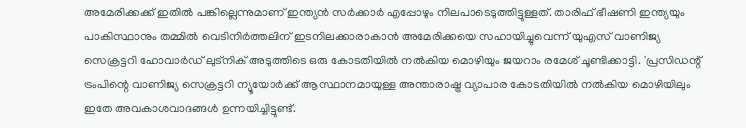അമേരിക്കക്ക് ഇതില്‍ പങ്കില്ലെന്നുമാണ് ഇന്ത്യന്‍ സര്‍ക്കാര്‍ എപ്പോഴും നിലപാടെടുത്തിട്ടുള്ളത്. താരിഫ് ഭീഷണി ഇന്ത്യയും പാകിസ്ഥാനും തമ്മില്‍ വെടിനിര്‍ത്തലിന് ഇടനിലക്കാരാകാന്‍ അമേരിക്കയെ സഹായിച്ചുവെന്ന് യുഎസ് വാണിജ്യ സെക്രട്ടറി ഹോവാര്‍ഡ് ലുട്‌നിക് അടുത്തിടെ ഒരു കോടതിയില്‍ നല്‍കിയ മൊഴിയും ജയറാം രമേശ് ചൂണ്ടിക്കാട്ടി. 'പ്രസിഡന്റ് ട്രംപിന്റെ വാണിജ്യ സെക്രട്ടറി ന്യൂയോര്‍ക്ക് ആസ്ഥാനമായുള്ള അന്താരാഷ്ട്ര വ്യാപാര കോടതിയില്‍ നല്‍കിയ മൊഴിയിലും ഇതേ അവകാശവാദങ്ങള്‍ ഉന്നയിച്ചിട്ടുണ്ട്.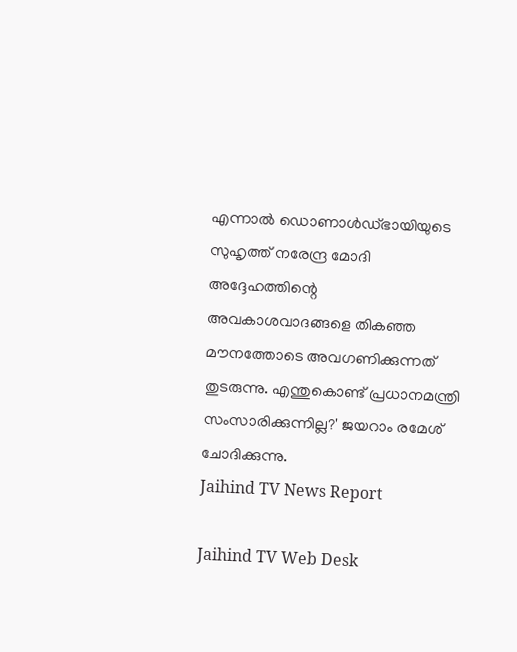എന്നാല്‍ ഡൊണാള്‍ഡ്ഭായിയുടെ സുഹൃത്ത് നരേന്ദ്ര മോദി അദ്ദേഹത്തിന്റെ അവകാശവാദങ്ങളെ തികഞ്ഞ മൗനത്തോടെ അവഗണിക്കുന്നത് തുടരുന്നു. എന്തുകൊണ്ട് പ്രധാനമന്ത്രി സംസാരിക്കുന്നില്ല?' ജയറാം രമേശ് ചോദിക്കുന്നു.
Jaihind TV News Report

Jaihind TV Web Desk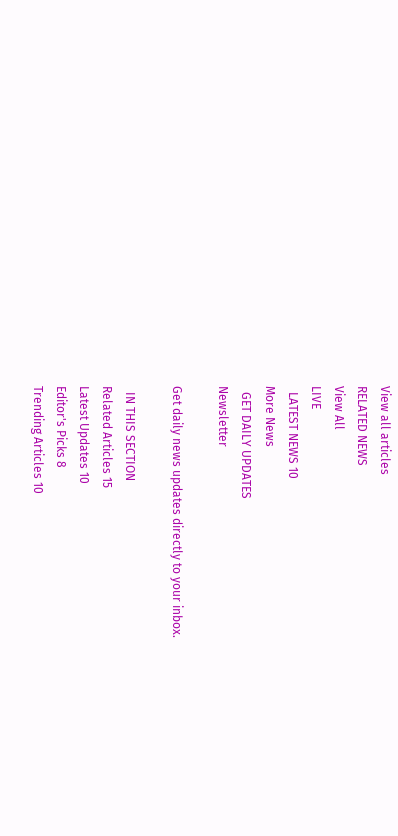View all articles
RELATED NEWS
View All
LIVE
  LATEST NEWS 10
More News
  GET DAILY UPDATES
Newsletter

Get daily news updates directly to your inbox.

  IN THIS SECTION
Related Articles 15
Latest Updates 10
Editor's Picks 8
Trending Articles 10